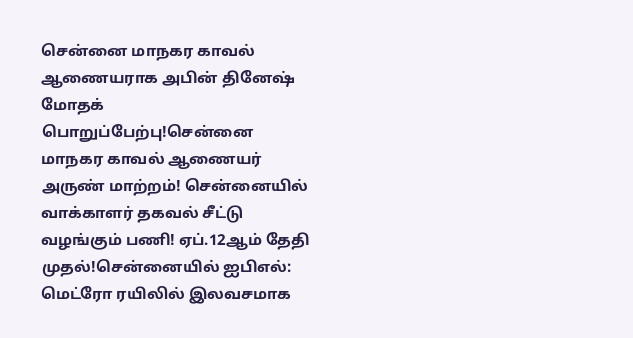சென்னை மாநகர காவல் ஆணையராக அபின் தினேஷ் மோதக் பொறுப்பேற்பு!சென்னை மாநகர காவல் ஆணையர் அருண் மாற்றம்! சென்னையில் வாக்காளர் தகவல் சீட்டு வழங்கும் பணி! ஏப்.12ஆம் தேதி முதல்!சென்னையில் ஐபிஎல்: மெட்ரோ ரயிலில் இலவசமாக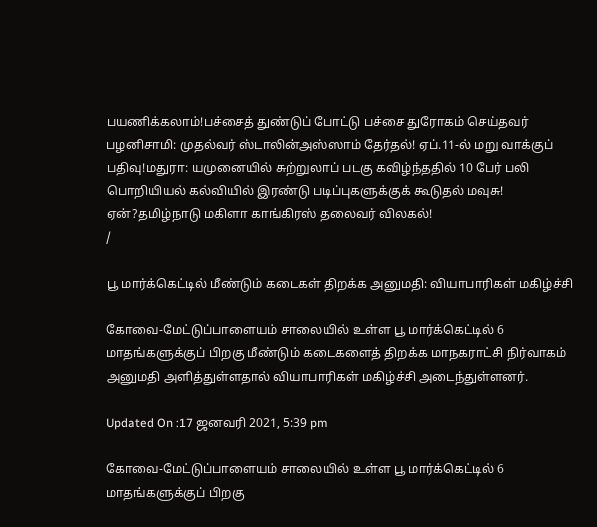பயணிக்கலாம்!பச்சைத் துண்டுப் போட்டு பச்சை துரோகம் செய்தவர் பழனிசாமி: முதல்வர் ஸ்டாலின்அஸ்ஸாம் தேர்தல்! ஏப்.11-ல் மறு வாக்குப் பதிவு!மதுரா: யமுனையில் சுற்றுலாப் படகு கவிழ்ந்ததில் 10 பேர் பலி பொறியியல் கல்வியில் இரண்டு படிப்புகளுக்குக் கூடுதல் மவுசு! ஏன்?தமிழ்நாடு மகிளா காங்கிரஸ் தலைவர் விலகல்!
/

பூ மார்க்கெட்டில் மீண்டும் கடைகள் திறக்க அனுமதி: வியாபாரிகள் மகிழ்ச்சி

கோவை-மேட்டுப்பாளையம் சாலையில் உள்ள பூ மார்க்கெட்டில் 6 மாதங்களுக்குப் பிறகு மீண்டும் கடைகளைத் திறக்க மாநகராட்சி நிர்வாகம் அனுமதி அளித்துள்ளதால் வியாபாரிகள் மகிழ்ச்சி அடைந்துள்ளனர்.

Updated On :17 ஜனவரி 2021, 5:39 pm

கோவை-மேட்டுப்பாளையம் சாலையில் உள்ள பூ மார்க்கெட்டில் 6 மாதங்களுக்குப் பிறகு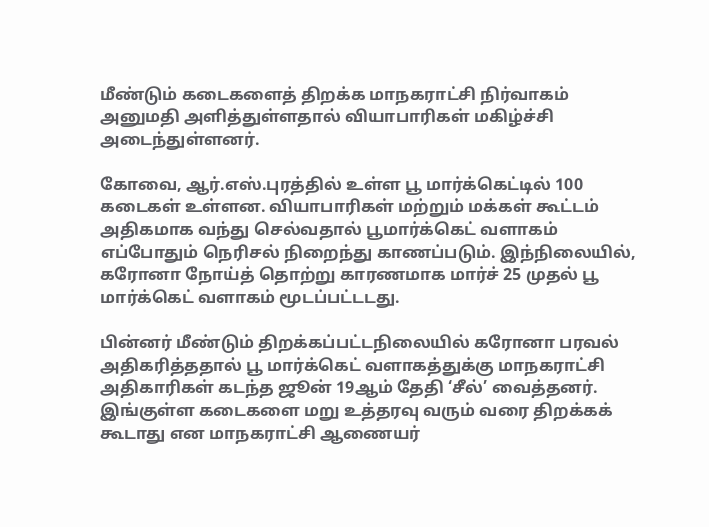மீண்டும் கடைகளைத் திறக்க மாநகராட்சி நிர்வாகம் அனுமதி அளித்துள்ளதால் வியாபாரிகள் மகிழ்ச்சி அடைந்துள்ளனர்.

கோவை, ஆர்.எஸ்.புரத்தில் உள்ள பூ மார்க்கெட்டில் 100 கடைகள் உள்ளன. வியாபாரிகள் மற்றும் மக்கள் கூட்டம் அதிகமாக வந்து செல்வதால் பூமார்க்கெட் வளாகம் எப்போதும் நெரிசல் நிறைந்து காணப்படும். இந்நிலையில், கரோனா நோய்த் தொற்று காரணமாக மார்ச் 25 முதல் பூ மார்க்கெட் வளாகம் மூடப்பட்டடது.

பின்னர் மீண்டும் திறக்கப்பட்டநிலையில் கரோனா பரவல் அதிகரித்ததால் பூ மார்க்கெட் வளாகத்துக்கு மாநகராட்சி அதிகாரிகள் கடந்த ஜூன் 19ஆம் தேதி ‘சீல்’ வைத்தனர். இங்குள்ள கடைகளை மறு உத்தரவு வரும் வரை திறக்கக் கூடாது என மாநகராட்சி ஆணையர்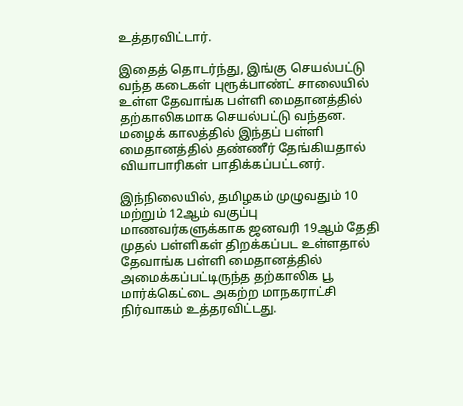உத்தரவிட்டார்.

இதைத் தொடர்ந்து, இங்கு செயல்பட்டு வந்த கடைகள் புரூக்பாண்ட் சாலையில் உள்ள தேவாங்க பள்ளி மைதானத்தில் தற்காலிகமாக செயல்பட்டு வந்தன. மழைக் காலத்தில் இந்தப் பள்ளி மைதானத்தில் தண்ணீர் தேங்கியதால் வியாபாரிகள் பாதிக்கப்பட்டனர்.

இந்நிலையில், தமிழகம் முழுவதும் 10 மற்றும் 12ஆம் வகுப்பு மாணவர்களுக்காக ஜனவரி 19ஆம் தேதி முதல் பள்ளிகள் திறக்கப்பட உள்ளதால் தேவாங்க பள்ளி மைதானத்தில் அமைக்கப்பட்டிருந்த தற்காலிக பூ மார்க்கெட்டை அகற்ற மாநகராட்சி நிர்வாகம் உத்தரவிட்டது.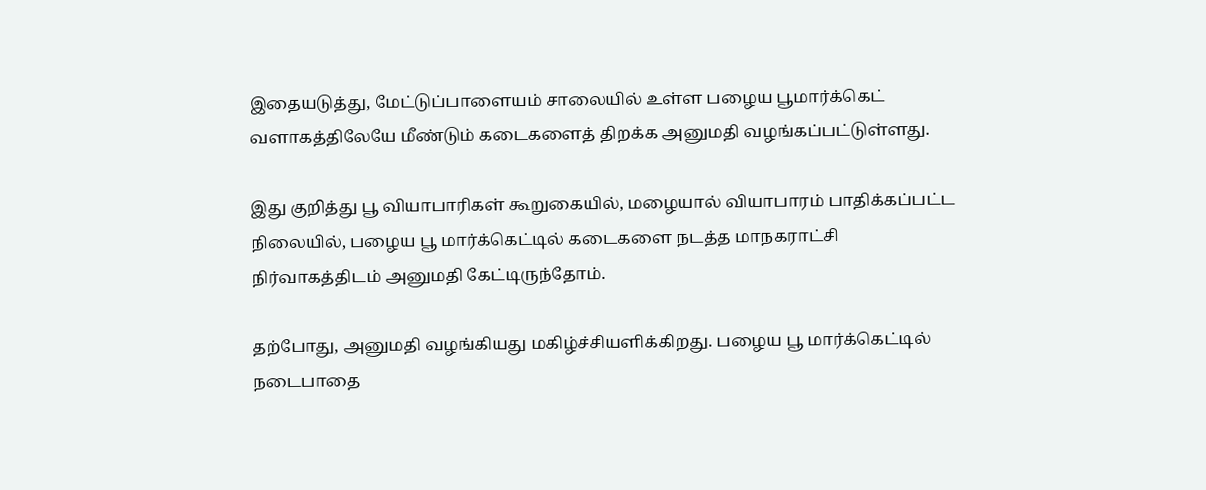இதையடுத்து, மேட்டுப்பாளையம் சாலையில் உள்ள பழைய பூமார்க்கெட் வளாகத்திலேயே மீண்டும் கடைகளைத் திறக்க அனுமதி வழங்கப்பட்டுள்ளது.

இது குறித்து பூ வியாபாரிகள் கூறுகையில், மழையால் வியாபாரம் பாதிக்கப்பட்ட நிலையில், பழைய பூ மார்க்கெட்டில் கடைகளை நடத்த மாநகராட்சி நிர்வாகத்திடம் அனுமதி கேட்டிருந்தோம்.

தற்போது, அனுமதி வழங்கியது மகிழ்ச்சியளிக்கிறது. பழைய பூ மார்க்கெட்டில் நடைபாதை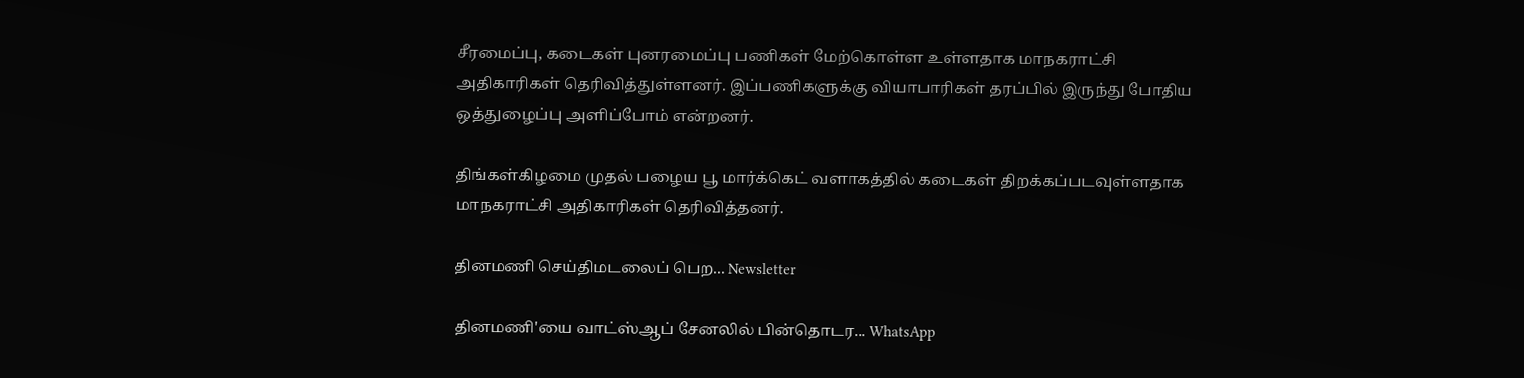சீரமைப்பு, கடைகள் புனரமைப்பு பணிகள் மேற்கொள்ள உள்ளதாக மாநகராட்சி அதிகாரிகள் தெரிவித்துள்ளனர். இப்பணிகளுக்கு வியாபாரிகள் தரப்பில் இருந்து போதிய ஒத்துழைப்பு அளிப்போம் என்றனர்.

திங்கள்கிழமை முதல் பழைய பூ மார்க்கெட் வளாகத்தில் கடைகள் திறக்கப்படவுள்ளதாக மாநகராட்சி அதிகாரிகள் தெரிவித்தனர்.

தினமணி செய்திமடலைப் பெற... Newsletter

தினமணி'யை வாட்ஸ்ஆப் சேனலில் பின்தொடர... WhatsApp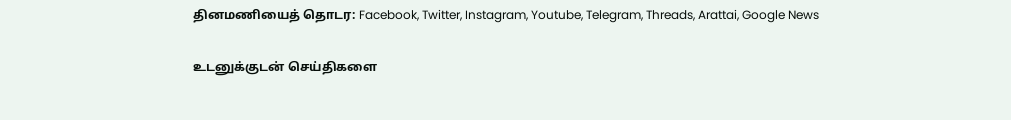தினமணியைத் தொடர: Facebook, Twitter, Instagram, Youtube, Telegram, Threads, Arattai, Google News

உடனுக்குடன் செய்திகளை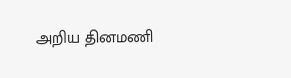அறிய தினமணி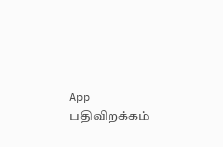App பதிவிறக்கம்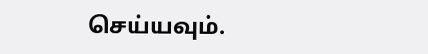செய்யவும்.